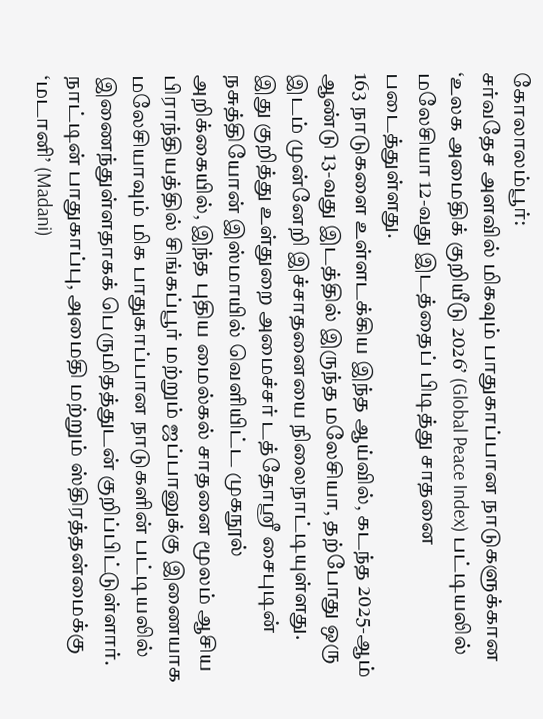கோலாலம்பூர்:
சர்வதேச அளவில் மிகவும் பாதுகாப்பான நாடுகளுக்கான ‘உலக அமைதிக் குறியீடு 2026’ (Global Peace Index) பட்டியலில் மலேசியா 12-வது இடத்தைப் பிடித்து சாதனை படைத்துள்ளது.
163 நாடுகளை உள்ளடக்கிய இந்த ஆய்வில், கடந்த 2025-ஆம் ஆண்டு 13-வது இடத்தில் இருந்த மலேசியா, தற்போது ஒரு இடம் முன்னேறி இச்சாதனையை நிலைநாட்டியுள்ளது.
இது குறித்து உள்துறை அமைச்சர் டத்தோஸ்ரீ சைபுடின் நசுத்தியோன் இஸ்மாயில் வெளியிட்ட முகநூல் அறிக்கையில், இந்த புதிய மைல்கல் சாதனை மூலம் ஆசிய பிராந்தியத்தில் சிங்கப்பூர் மற்றும் ஜப்பானுக்கு இணையாக மலேசியாவும் மிக பாதுகாப்பான நாடுகளின் பட்டியலில் இணைந்துள்ளதாகக் பெருமிதத்துடன் குறிப்பிட்டுள்ளார்.
நாட்டின் பாதுகாப்பு, அமைதி மற்றும் ஸ்திரத்தன்மைக்கு ‘மடானி’ (Madani)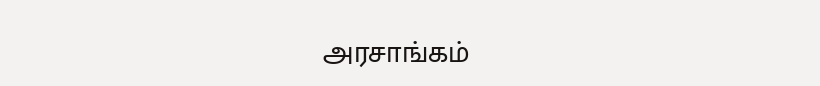அரசாங்கம்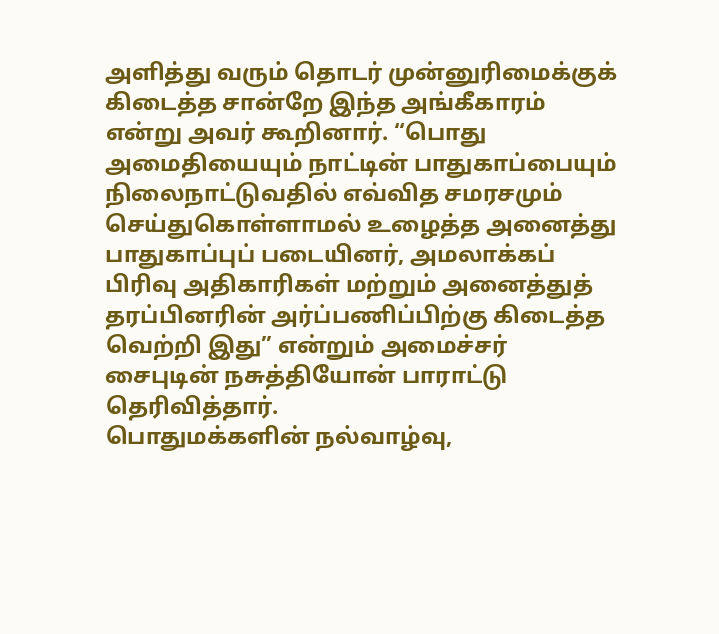அளித்து வரும் தொடர் முன்னுரிமைக்குக் கிடைத்த சான்றே இந்த அங்கீகாரம் என்று அவர் கூறினார். “பொது அமைதியையும் நாட்டின் பாதுகாப்பையும் நிலைநாட்டுவதில் எவ்வித சமரசமும் செய்துகொள்ளாமல் உழைத்த அனைத்து பாதுகாப்புப் படையினர், அமலாக்கப் பிரிவு அதிகாரிகள் மற்றும் அனைத்துத் தரப்பினரின் அர்ப்பணிப்பிற்கு கிடைத்த வெற்றி இது” என்றும் அமைச்சர் சைபுடின் நசுத்தியோன் பாராட்டு தெரிவித்தார்.
பொதுமக்களின் நல்வாழ்வு,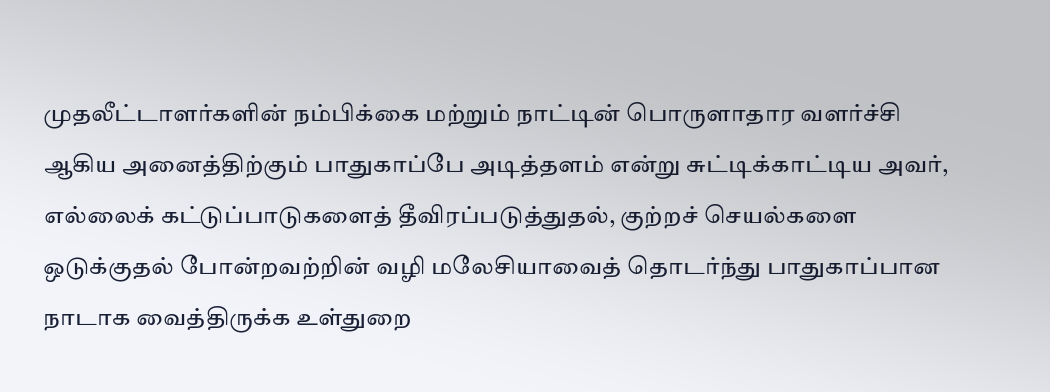முதலீட்டாளர்களின் நம்பிக்கை மற்றும் நாட்டின் பொருளாதார வளர்ச்சி ஆகிய அனைத்திற்கும் பாதுகாப்பே அடித்தளம் என்று சுட்டிக்காட்டிய அவர், எல்லைக் கட்டுப்பாடுகளைத் தீவிரப்படுத்துதல், குற்றச் செயல்களை ஒடுக்குதல் போன்றவற்றின் வழி மலேசியாவைத் தொடர்ந்து பாதுகாப்பான நாடாக வைத்திருக்க உள்துறை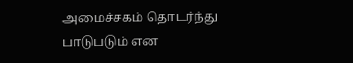அமைச்சகம் தொடர்ந்து பாடுபடும் என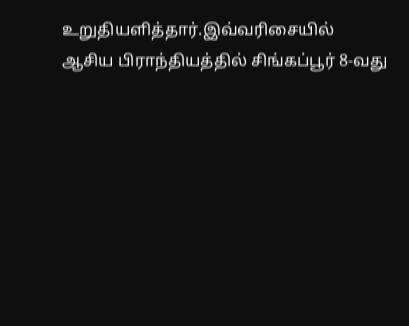உறுதியளித்தார்.இவ்வரிசையில் ஆசிய பிராந்தியத்தில் சிங்கப்பூர் 8-வது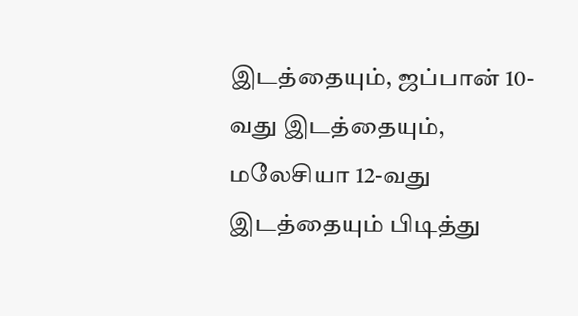இடத்தையும், ஜப்பான் 10-வது இடத்தையும், மலேசியா 12-வது இடத்தையும் பிடித்து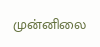முன்னிலை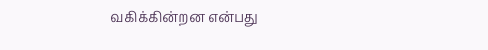வகிக்கின்றன என்பது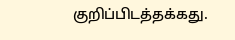குறிப்பிடத்தக்கது.